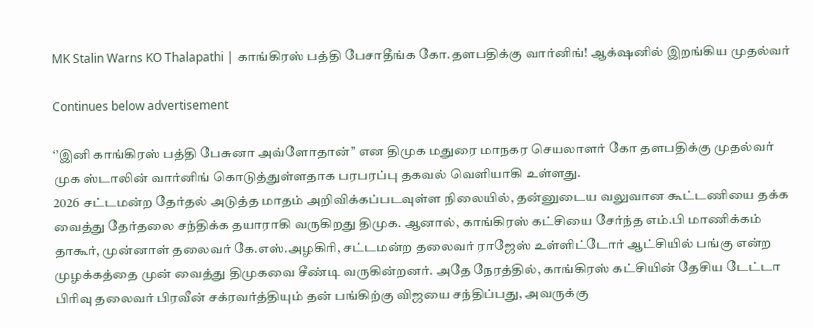MK Stalin Warns KO Thalapathi | காங்கிரஸ் பத்தி பேசாதீங்க கோ.தளபதிக்கு வார்னிங்! ஆக்‌ஷனில் இறங்கிய முதல்வர்

Continues below advertisement

‘’இனி காங்கிரஸ் பத்தி பேசுனா அவ்ளோதான்’’ என திமுக மதுரை மாநகர செயலாளர் கோ தளபதிக்கு முதல்வர் முக ஸ்டாலின் வார்னிங் கொடுத்துள்ளதாக பரபரப்பு தகவல் வெளியாகி உள்ளது.
2026 சட்டமன்ற தேர்தல் அடுத்த மாதம் அறிவிக்கப்படவுள்ள நிலையில், தன்னுடைய வலுவான கூட்டணியை தக்க வைத்து தேர்தலை சந்திக்க தயாராகி வருகிறது திமுக. ஆனால், காங்கிரஸ் கட்சியை சேர்ந்த எம்.பி மாணிக்கம் தாகூர், முன்னாள் தலைவர் கே.எஸ்.அழகிரி, சட்டமன்ற தலைவர் ராஜேஸ் உள்ளிட்டோர் ஆட்சியில் பங்கு என்ற முழக்கத்தை முன் வைத்து திமுகவை சீண்டி வருகின்றனர். அதே நேரத்தில், காங்கிரஸ் கட்சியின் தேசிய டேட்டா பிரிவு தலைவர் பிரவீன் சக்ரவர்த்தியும் தன் பங்கிற்கு விஜயை சந்திப்பது, அவருக்கு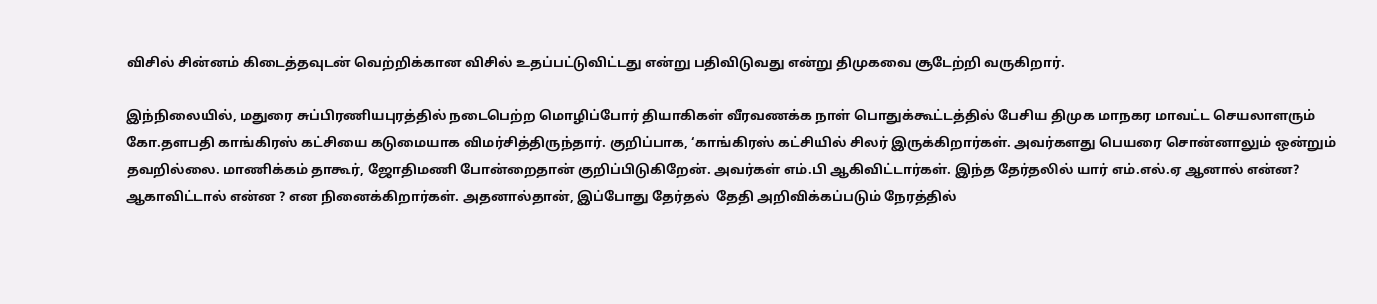விசில் சின்னம் கிடைத்தவுடன் வெற்றிக்கான விசில் உதப்பட்டுவிட்டது என்று பதிவிடுவது என்று திமுகவை சூடேற்றி வருகிறார்.

இந்நிலையில், மதுரை சுப்பிரணியபுரத்தில் நடைபெற்ற மொழிப்போர் தியாகிகள் வீரவணக்க நாள் பொதுக்கூட்டத்தில் பேசிய திமுக மாநகர மாவட்ட செயலாளரும் கோ.தளபதி காங்கிரஸ் கட்சியை கடுமையாக விமர்சித்திருந்தார். குறிப்பாக, ‘காங்கிரஸ் கட்சியில் சிலர் இருக்கிறார்கள். அவர்களது பெயரை சொன்னாலும் ஒன்றும் தவறில்லை. மாணிக்கம் தாகூர், ஜோதிமணி போன்றைதான் குறிப்பிடுகிறேன். அவர்கள் எம்.பி ஆகிவிட்டார்கள். இந்த தேர்தலில் யார் எம்.எல்.ஏ ஆனால் என்ன? ஆகாவிட்டால் என்ன ? என நினைக்கிறார்கள். அதனால்தான், இப்போது தேர்தல்  தேதி அறிவிக்கப்படும் நேரத்தில்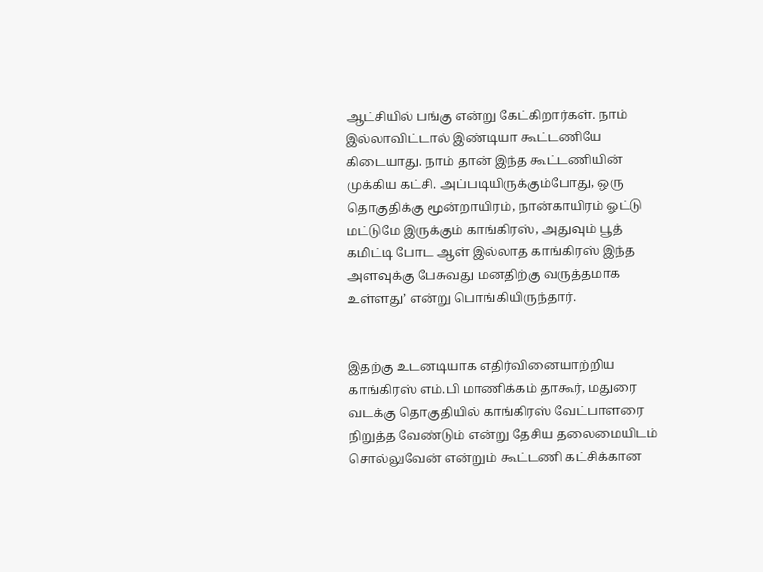ஆட்சியில் பங்கு என்று கேட்கிறார்கள். நாம் இல்லாவிட்டால் இண்டியா கூட்டணியே கிடையாது. நாம் தான் இந்த கூட்டணியின் முக்கிய கட்சி. அப்படியிருக்கும்போது, ஒரு தொகுதிக்கு மூன்றாயிரம், நான்காயிரம் ஓட்டு மட்டுமே இருக்கும் காங்கிரஸ், அதுவும் பூத் கமிட்டி போட ஆள் இல்லாத காங்கிரஸ் இந்த அளவுக்கு பேசுவது மனதிற்கு வருத்தமாக உள்ளது’ என்று பொங்கியிருந்தார்.


இதற்கு உடனடியாக எதிர்வினையாற்றிய காங்கிரஸ் எம்.பி மாணிக்கம் தாகூர், மதுரை வடக்கு தொகுதியில் காங்கிரஸ் வேட்பாளரை நிறுத்த வேண்டும் என்று தேசிய தலைமையிடம் சொல்லுவேன் என்றும் கூட்டணி கட்சிக்கான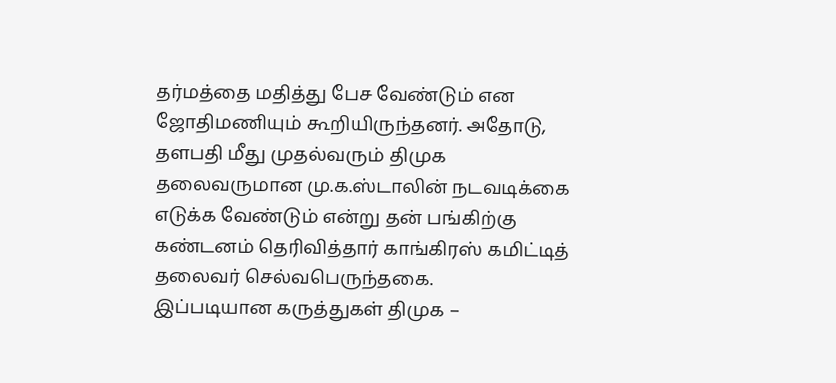தர்மத்தை மதித்து பேச வேண்டும் என ஜோதிமணியும் கூறியிருந்தனர். அதோடு, தளபதி மீது முதல்வரும் திமுக தலைவருமான மு.க.ஸ்டாலின் நடவடிக்கை எடுக்க வேண்டும் என்று தன் பங்கிற்கு கண்டனம் தெரிவித்தார் காங்கிரஸ் கமிட்டித் தலைவர் செல்வபெருந்தகை.
இப்படியான கருத்துகள் திமுக –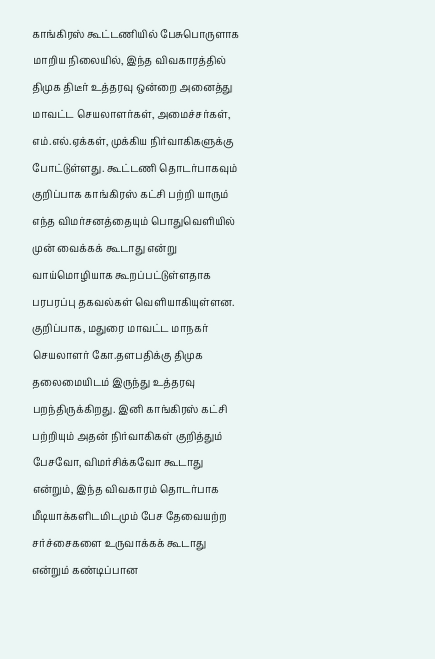காங்கிரஸ் கூட்டணியில் பேசுபொருளாக மாறிய நிலையில், இந்த விவகாரத்தில் திமுக திடீர் உத்தரவு ஒன்றை அனைத்து மாவட்ட செயலாளர்கள், அமைச்சர்கள், எம்.எல்.ஏக்கள், முக்கிய நிர்வாகிகளுக்கு போட்டுள்ளது. கூட்டணி தொடர்பாகவும் குறிப்பாக காங்கிரஸ் கட்சி பற்றி யாரும் எந்த விமர்சனத்தையும் பொதுவெளியில் முன் வைக்கக் கூடாது என்று வாய்மொழியாக கூறப்பட்டுள்ளதாக பரபரப்பு தகவல்கள் வெளியாகியுள்ளன.
குறிப்பாக, மதுரை மாவட்ட மாநகர் செயலாளர் கோ.தளபதிக்கு திமுக தலைமையிடம் இருந்து உத்தரவு பறந்திருக்கிறது. இனி காங்கிரஸ் கட்சி பற்றியும் அதன் நிர்வாகிகள் குறித்தும் பேசவோ, விமர்சிக்கவோ கூடாது என்றும், இந்த விவகாரம் தொடர்பாக மீடியாக்களிடமிடமும் பேச தேவையற்ற சர்ச்சைகளை உருவாக்கக் கூடாது என்றும் கண்டிப்பான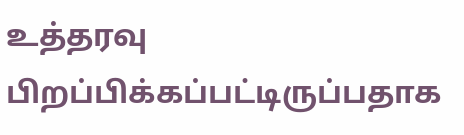உத்தரவு பிறப்பிக்கப்பட்டிருப்பதாக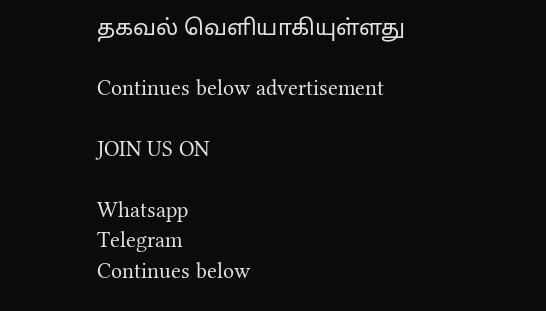தகவல் வெளியாகியுள்ளது

Continues below advertisement

JOIN US ON

Whatsapp
Telegram
Continues below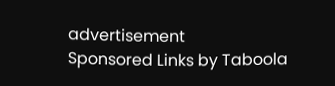advertisement
Sponsored Links by Taboola